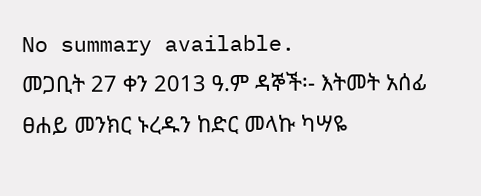No summary available.
መጋቢት 27 ቀን 2013 ዓ.ም ዳኞች፡- እትመት አሰፊ ፀሐይ መንክር ኑረዱን ከድር መላኩ ካሣዬ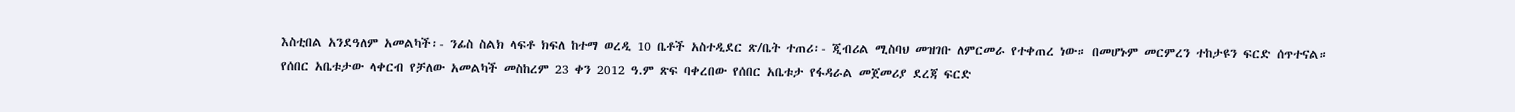እስቲበል አንደዓለም አመልካች፡- ንፊስ ስልክ ላፍቶ ክፍለ ከተማ ወረዲ 10 ቤቶች አስተዲደር ጽ/ቤት ተጠሪ፡- ጂብሪል ሚስባህ መዝገቡ ለምርመራ የተቀጠረ ነው። በመሆኑም መርምረን ተከታዩን ፍርድ ሰጥተናል።
የሰበር አቤቱታው ላቀርብ የቻለው አመልካች መስከረም 23 ቀን 2012 ዓ.ም ጽፍ ባቀረበው የሰበር አቤቱታ የፋዳራል መጀመሪያ ደረጃ ፍርድ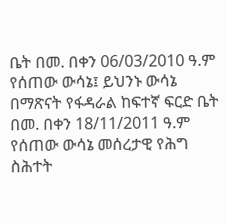ቤት በመ. በቀን 06/03/2010 ዓ.ም የሰጠው ውሳኔ፤ ይህንኑ ውሳኔ በማጽናት የፋዳራል ከፍተኛ ፍርድ ቤት በመ. በቀን 18/11/2011 ዓ.ም የሰጠው ውሳኔ መሰረታዊ የሕግ ስሕተት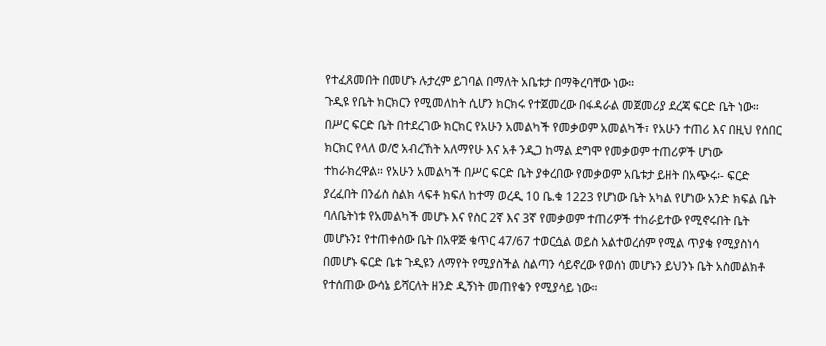የተፈጸመበት በመሆኑ ሉታረም ይገባል በማለት አቤቱታ በማቅረባቸው ነው።
ጉዲዩ የቤት ክርክርን የሚመለከት ሲሆን ክርክሩ የተጀመረው በፋዳራል መጀመሪያ ደረጃ ፍርድ ቤት ነው። በሥር ፍርድ ቤት በተደረገው ክርክር የአሁን አመልካች የመቃወም አመልካች፣ የአሁን ተጠሪ እና በዚህ የሰበር ክርክር የላለ ወ/ሮ አብረኸት አለማየሁ እና አቶ ንዲጋ ከማል ደግሞ የመቃወም ተጠሪዎች ሆነው ተከራክረዋል። የአሁን አመልካች በሥር ፍርድ ቤት ያቀረበው የመቃወም አቤቱታ ይዘት በአጭሩ፡- ፍርድ ያረፈበት በንፊስ ስልክ ላፍቶ ክፍለ ከተማ ወረዲ 10 ቤ.ቁ 1223 የሆነው ቤት አካል የሆነው አንድ ክፍል ቤት ባለቤትነቱ የአመልካች መሆኑ እና የስር 2ኛ እና 3ኛ የመቃወም ተጠሪዎች ተከራይተው የሚኖሩበት ቤት መሆኑን፤ የተጠቀሰው ቤት በአዋጅ ቁጥር 47/67 ተወርሷል ወይስ አልተወረሰም የሚል ጥያቄ የሚያስነሳ በመሆኑ ፍርድ ቤቱ ጉዲዩን ለማየት የሚያስችል ስልጣን ሳይኖረው የወሰነ መሆኑን ይህንኑ ቤት አስመልክቶ የተሰጠው ውሳኔ ይሻርለት ዘንድ ዲኝነት መጠየቁን የሚያሳይ ነው።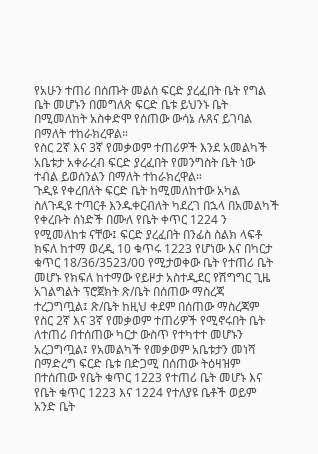የአሁን ተጠሪ በሰጡት መልስ ፍርድ ያረፈበት ቤት የግል ቤት መሆኑን በመግለጽ ፍርድ ቤቱ ይህንኑ ቤት በሚመለከት አስቀድሞ የሰጠው ውሳኔ ሉጸና ይገባል በማለት ተከራክረዋል።
የስር 2ኛ እና 3ኛ የመቃወም ተጠሪዎች እንደ አመልካች አቤቱታ አቀራረብ ፍርድ ያረፈበት የመንግስት ቤት ነው ተብል ይወሰንልን በማለት ተከራክረዋል።
ጉዲዩ የቀረበለት ፍርድ ቤት ከሚመለከተው አካል ስለጉዲዩ ተጣርቶ እንዱቀርብለት ካደረገ በኋላ በአመልካች የቀረቡት ሰነድች በሙለ የቤት ቀጥር 1224 ን የሚመለከቱ ናቸው፤ ፍርድ ያረፈበት በንፊስ ስልክ ላፍቶ ክፍለ ከተማ ወረዲ 10 ቁጥሩ 1223 የሆነው እና በካርታ ቁጥር 18/36/3523/00 የሚታወቀው ቤት የተጠሪ ቤት መሆኑ የክፍለ ከተማው የይዞታ አስተዲደር የሽግግር ጊዜ አገልግልት ፕሮጀክት ጽ/ቤት በሰጠው ማስረጃ ተረጋግጧል፤ ጽ/ቤት ከዚህ ቀደም በሰጠው ማስረጃም የስር 2ኛ እና 3ኛ የመቃወም ተጠሪዎች የሚኖሩበት ቤት ለተጠሪ በተሰጠው ካርታ ውስጥ የተካተተ መሆኑን አረጋግጧል፤ የአመልካች የመቃወም አቤቱታን መነሻ በማድረግ ፍርድ ቤቱ በድጋሚ በሰጠው ትዕዛዝም በተሰጠው የቤት ቁጥር 1223 የተጠሪ ቤት መሆኑ እና የቤት ቁጥር 1223 እና 1224 የተለያዩ ቤቶች ወይም አንድ ቤት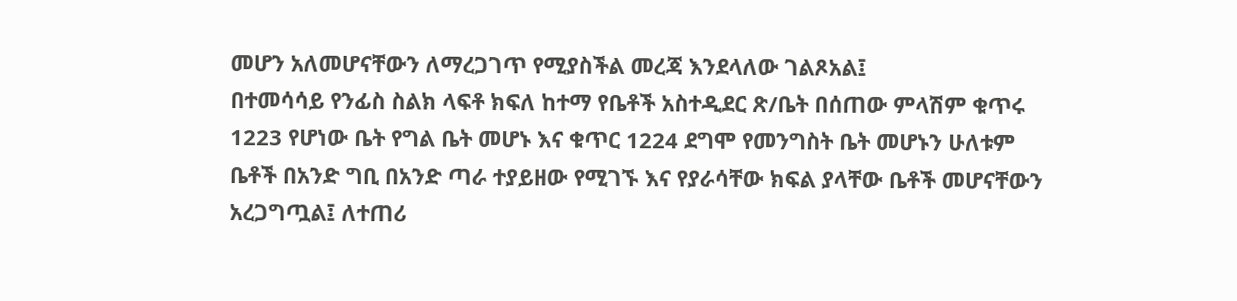መሆን አለመሆናቸውን ለማረጋገጥ የሚያስችል መረጃ እንደላለው ገልጾአል፤
በተመሳሳይ የንፊስ ስልክ ላፍቶ ክፍለ ከተማ የቤቶች አስተዲደር ጽ/ቤት በሰጠው ምላሽም ቁጥሩ 1223 የሆነው ቤት የግል ቤት መሆኑ እና ቁጥር 1224 ደግሞ የመንግስት ቤት መሆኑን ሁለቱም ቤቶች በአንድ ግቢ በአንድ ጣራ ተያይዘው የሚገኙ እና የያራሳቸው ክፍል ያላቸው ቤቶች መሆናቸውን አረጋግጧል፤ ለተጠሪ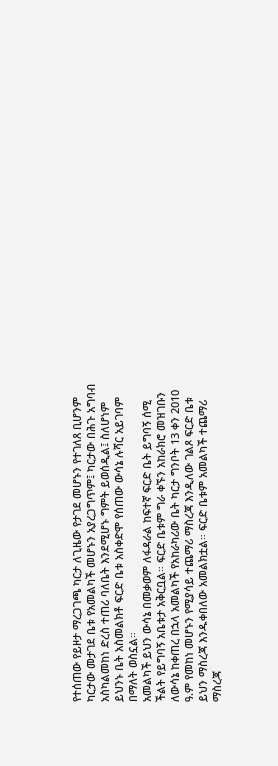የተሰጠው የይዞታ ማረጋገጫ ካርታ ለጊዜው የታገደ መሆኑን የተገለጸ ቢሆንም ካርታው መታገደ ቤቱ የአመልካች መሆኑን አያረጋግጥም፤ ካርታው በሕጉ አግባብ አስካልመከነ ድረስ ተጠሪ ባለቤት እንደሚሆኑ ግምት ይወሰዲል፤ ስለሆነም ይህንኑ ቤት አስመልክቶ ፍርድ ቤቱ አስቀድሞ የሰጠው ውሳኔ ሉሻር አይገባም በማለት ወስኗል።
አመልካች ይህን ውሳኔ በመቃወም ለፋዳራል ከፍተኛ ፍርድ ቤት ይግባኝ ሰሚ ችልት የይግባኝ አቤቱታ አቅርቧል። ፍርድ ቤቱም ግራ ቀኙን አከራክሮ መዝገቡን ለውሳኔ ከቀጠረ በኋላ አመልካች የአከራካሪው ቤት ካርታ ግንቦት 13 ቀን 2010 ዓ.ም የመከነ መሆኑን የሚያሳይ ተጨማሪ ማስረጃ እንዲለው ገልጾ ፍርድ ቤቱ ይህን ማስረጃ እንዱቀበለው አመልክቷል። ፍርድ ቤቱም አመልካች ተጨማሪ ማስረጃ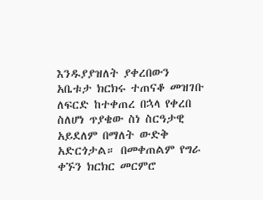እንዱያያዝለት ያቀረበውን አቤቱታ ክርክሩ ተጠናቆ መዝገቡ ለፍርድ ከተቀጠረ በኋላ የቀረበ ስለሆነ ጥያቄው ስነ ስርዓታዊ አይደለም በማለት ውድቅ አድርጎታል። በመቀጠልም የግራ ቀኙን ክርክር መርምሮ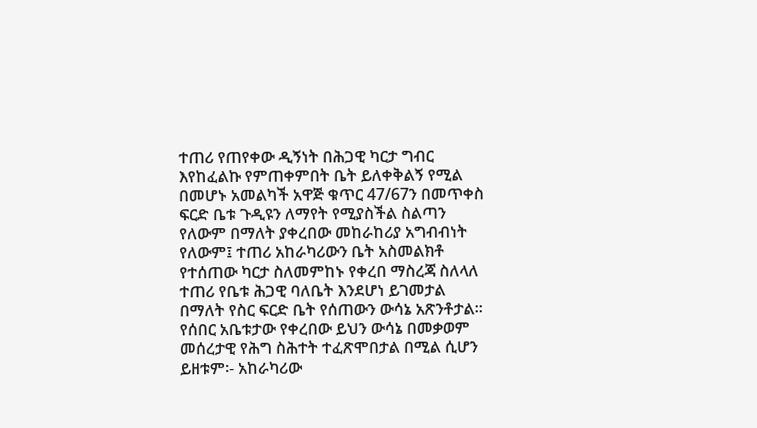ተጠሪ የጠየቀው ዲኝነት በሕጋዊ ካርታ ግብር እየከፈልኩ የምጠቀምበት ቤት ይለቀቅልኝ የሚል በመሆኑ አመልካች አዋጅ ቁጥር 47/67ን በመጥቀስ ፍርድ ቤቱ ጉዲዩን ለማየት የሚያስችል ስልጣን የለውም በማለት ያቀረበው መከራከሪያ አግብብነት የለውም፤ ተጠሪ አከራካሪውን ቤት አስመልክቶ የተሰጠው ካርታ ስለመምከኑ የቀረበ ማስረጃ ስለላለ ተጠሪ የቤቱ ሕጋዊ ባለቤት እንደሆነ ይገመታል በማለት የስር ፍርድ ቤት የሰጠውን ውሳኔ አጽንቶታል።
የሰበር አቤቱታው የቀረበው ይህን ውሳኔ በመቃወም መሰረታዊ የሕግ ስሕተት ተፈጽሞበታል በሚል ሲሆን ይዘቱም፡- አከራካሪው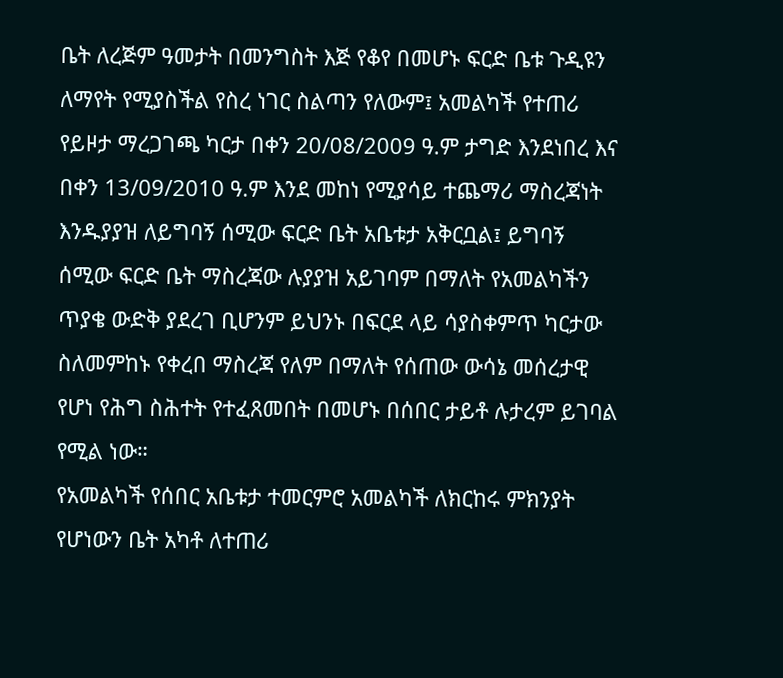ቤት ለረጅም ዓመታት በመንግስት እጅ የቆየ በመሆኑ ፍርድ ቤቱ ጉዲዩን ለማየት የሚያስችል የስረ ነገር ስልጣን የለውም፤ አመልካች የተጠሪ የይዞታ ማረጋገጫ ካርታ በቀን 20/08/2009 ዓ.ም ታግድ እንደነበረ እና በቀን 13/09/2010 ዓ.ም እንደ መከነ የሚያሳይ ተጨማሪ ማስረጃነት እንዱያያዝ ለይግባኝ ሰሚው ፍርድ ቤት አቤቱታ አቅርቧል፤ ይግባኝ ሰሚው ፍርድ ቤት ማስረጃው ሉያያዝ አይገባም በማለት የአመልካችን ጥያቄ ውድቅ ያደረገ ቢሆንም ይህንኑ በፍርደ ላይ ሳያስቀምጥ ካርታው ስለመምከኑ የቀረበ ማስረጃ የለም በማለት የሰጠው ውሳኔ መሰረታዊ የሆነ የሕግ ስሕተት የተፈጸመበት በመሆኑ በሰበር ታይቶ ሉታረም ይገባል የሚል ነው።
የአመልካች የሰበር አቤቱታ ተመርምሮ አመልካች ለክርከሩ ምክንያት የሆነውን ቤት አካቶ ለተጠሪ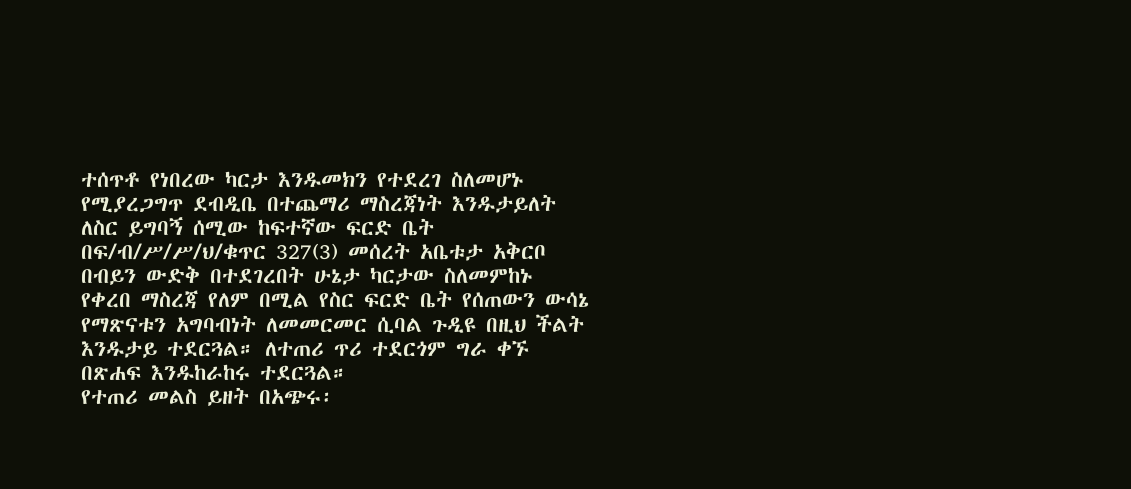ተሰጥቶ የነበረው ካርታ እንዱመክን የተደረገ ስለመሆኑ የሚያረጋግጥ ደብዲቤ በተጨማሪ ማስረጃነት እንዱታይለት ለስር ይግባኝ ሰሚው ከፍተኛው ፍርድ ቤት በፍ/ብ/ሥ/ሥ/ህ/ቁጥር 327(3) መሰረት አቤቱታ አቅርቦ በብይን ውድቅ በተደገረበት ሁኔታ ካርታው ስለመምከኑ የቀረበ ማስረጃ የለም በሚል የስር ፍርድ ቤት የሰጠውን ውሳኔ የማጽናቱን አግባብነት ለመመርመር ሲባል ጉዲዩ በዚህ ችልት እንዱታይ ተደርጓል። ለተጠሪ ጥሪ ተደርጎም ግራ ቀኙ በጽሐፍ እንዱከራከሩ ተደርጓል።
የተጠሪ መልስ ይዘት በአጭሩ፡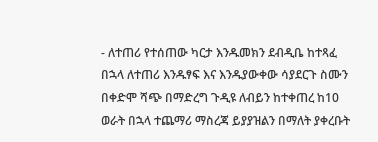- ለተጠሪ የተሰጠው ካርታ እንዱመክን ደብዲቤ ከተጻፈ በኋላ ለተጠሪ እንዱፃፍ እና እንዱያውቀው ሳያደርጉ ስሙን በቀድሞ ሻጭ በማድረግ ጉዲዩ ለብይን ከተቀጠረ ከ10 ወራት በኋላ ተጨማሪ ማስረጃ ይያያዝልን በማለት ያቀረቡት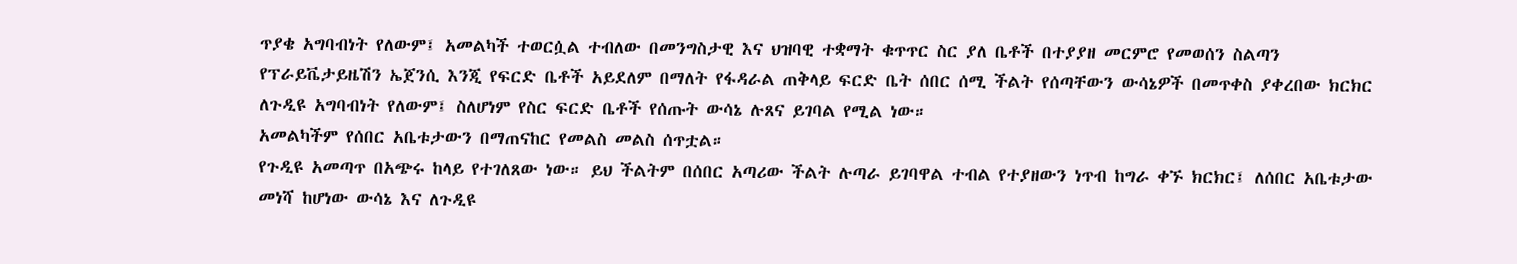ጥያቄ አግባብነት የለውም፤ አመልካች ተወርሷል ተብለው በመንግስታዊ እና ህዝባዊ ተቋማት ቁጥጥር ስር ያለ ቤቶች በተያያዘ መርምሮ የመወሰን ስልጣን የፕራይቬታይዜሽን ኤጀንሲ እንጂ የፍርድ ቤቶች አይደለም በማለት የፋዳራል ጠቅላይ ፍርድ ቤት ሰበር ሰሚ ችልት የሰጣቸውን ውሳኔዎች በመጥቀስ ያቀረበው ክርክር ለጉዲዩ አግባብነት የለውም፤ ስለሆነም የስር ፍርድ ቤቶች የሰጡት ውሳኔ ሉጸና ይገባል የሚል ነው።
አመልካችም የሰበር አቤቱታውን በማጠናከር የመልስ መልስ ሰጥቷል።
የጉዲዩ አመጣጥ በአጭሩ ከላይ የተገለጸው ነው። ይህ ችልትም በሰበር አጣሪው ችልት ሉጣራ ይገባዋል ተብል የተያዘውን ነጥብ ከግራ ቀኙ ክርክር፤ ለሰበር አቤቱታው መነሻ ከሆነው ውሳኔ እና ለጉዲዩ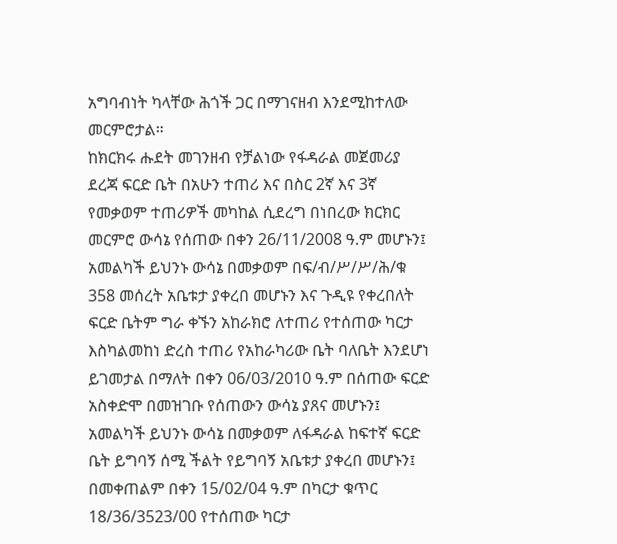አግባብነት ካላቸው ሕጎች ጋር በማገናዘብ እንደሚከተለው መርምሮታል።
ከክርክሩ ሑደት መገንዘብ የቻልነው የፋዳራል መጀመሪያ ደረጃ ፍርድ ቤት በአሁን ተጠሪ እና በስር 2ኛ እና 3ኛ የመቃወም ተጠሪዎች መካከል ሲደረግ በነበረው ክርክር መርምሮ ውሳኔ የሰጠው በቀን 26/11/2008 ዓ.ም መሆኑን፤ አመልካች ይህንኑ ውሳኔ በመቃወም በፍ/ብ/ሥ/ሥ/ሕ/ቁ 358 መሰረት አቤቱታ ያቀረበ መሆኑን እና ጉዲዩ የቀረበለት ፍርድ ቤትም ግራ ቀኙን አከራክሮ ለተጠሪ የተሰጠው ካርታ እስካልመከነ ድረስ ተጠሪ የአከራካሪው ቤት ባለቤት እንደሆነ ይገመታል በማለት በቀን 06/03/2010 ዓ.ም በሰጠው ፍርድ አስቀድሞ በመዝገቡ የሰጠውን ውሳኔ ያጸና መሆኑን፤ አመልካች ይህንኑ ውሳኔ በመቃወም ለፋዳራል ከፍተኛ ፍርድ ቤት ይግባኝ ሰሚ ችልት የይግባኝ አቤቱታ ያቀረበ መሆኑን፤ በመቀጠልም በቀን 15/02/04 ዓ.ም በካርታ ቁጥር 18/36/3523/00 የተሰጠው ካርታ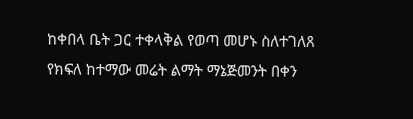ከቀበላ ቤት ጋር ተቀላቅል የወጣ መሆኑ ስለተገለጸ የክፍለ ከተማው መሬት ልማት ማኔጅመንት በቀን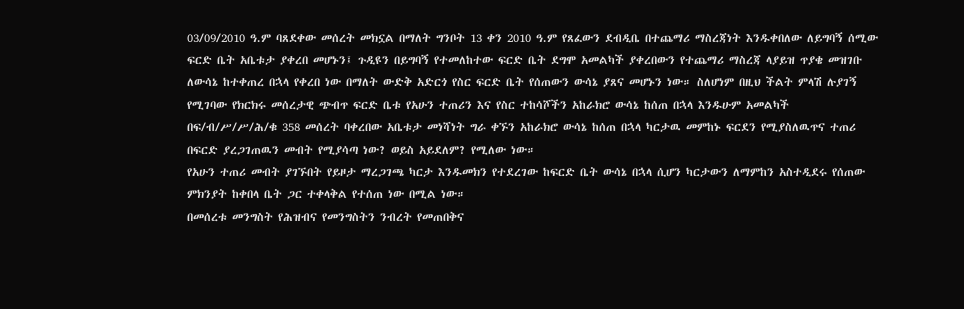03/09/2010 ዓ.ም ባጸደቀው መሰረት መክኗል በማለት ግንቦት 13 ቀን 2010 ዓ.ም የጸፈውን ደብዲቤ በተጨማሪ ማስረጃነት እንዱቀበለው ለይግባኝ ሰሚው ፍርድ ቤት አቤቱታ ያቀረበ መሆኑን፤ ጉዲዩን በይግባኝ የተመለከተው ፍርድ ቤት ደግሞ አመልካች ያቀረበውን የተጨማሪ ማስረጃ ላያይዝ ጥያቄ መዝገቡ ለውሳኔ ከተቀጠረ በኋላ የቀረበ ነው በማለት ውድቅ አድርጎ የስር ፍርድ ቤት የሰጠውን ውሳኔ ያጸና መሆኑን ነው። ስለሆነም በዚህ ችልት ምላሽ ሉያገኝ የሚገባው የክርክሩ መሰረታዊ ጭብጥ ፍርድ ቤቱ የአሁን ተጠሪን እና የስር ተከሳሾችን አከራክሮ ውሳኔ ከሰጠ በኋላ እንዱሁም አመልካች በፍ/ብ/ሥ/ሥ/ሕ/ቁ 358 መሰረት ባቀረበው አቤቱታ መነሻነት ግራ ቀኙን አከራክሮ ውሳኔ ከሰጠ በኋላ ካርታዉ መምከኑ ፍርደን የሚያስለዉጥና ተጠሪ በፍርድ ያረጋገጠዉን መብት የሚያሳጣ ነው? ወይስ አይደለም? የሚለው ነው።
የአሁን ተጠሪ መብት ያገኙበት የይዞታ ማረጋገጫ ካርታ እንዱመክን የተደረገው ከፍርድ ቤት ውሳኔ በኋላ ሲሆን ካርታውን ለማምከን አስተዲደሩ የሰጠው ምክንያት ከቀበላ ቤት ጋር ተቀላቅል የተሰጠ ነው በሚል ነው።
በመሰረቱ መንግስት የሕዝብና የመንግስትን ንብረት የመጠበቅና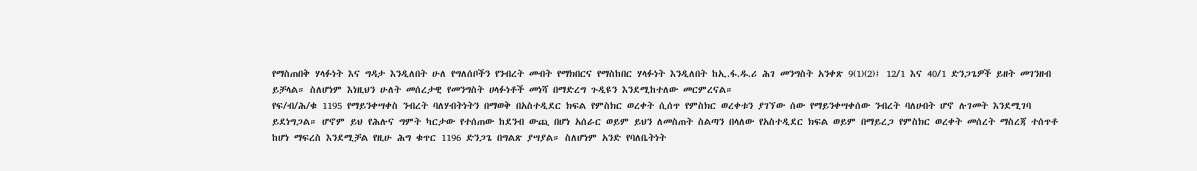የማስጠበቅ ሃላፉነት እና ግዳታ እንዲለበት ሁለ የግለሰቦችን የንብረት መብት የማክበርና የማስከበር ሃላፉነት እንዲለበት ከኢ.ፋ.ዱ.ሪ ሕገ መንግስት አንቀጽ 9(1)(2)፤ 12/1 እና 40/1 ድንጋጌዎች ይዘት መገንዘብ ይቻላል። ስለሆነም እነዚህን ሁለት መሰረታዊ የመንግስት ሀላፉነቶች መነሻ በማድረግ ጉዲዩን እንደሚከተለው መርምረናል።
የፍ/ብ/ሕ/ቁ 1195 የማይንቀሣቀስ ንብረት ባለሃብትነትን በማወቅ በአስተዲደር ክፍል የምስክር ወረቀት ሲሰጥ የምስክር ወረቀቱን ያገኘው ሰው የማይንቀሣቀሰው ንብረት ባለሀብት ሆኖ ሉገመት እንደሚገባ ይደነግጋል። ሆኖም ይህ የሕሉና ግምት ካርታው የተሰጠው ከደንብ ውጪ በሆነ አሰራር ወይም ይህን ለመስጠት ስልጣን በላለው የአስተዲደር ክፍል ወይም በማይረጋ የምስክር ወረቀት መሰረት ማስረጃ ተሰጥቶ ከሆነ ማፍረስ እንደሚቻል የዚሁ ሕግ ቁጥር 1196 ድንጋጌ በግልጽ ያሣያል። ስለሆነም አንድ የባለቤትነት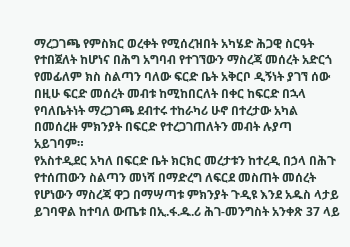ማረጋገጫ የምስክር ወረቀት የሚሰረዝበት አካሄድ ሕጋዊ ስርዓት የተበጀለት ከሆነና በሕግ አግባብ የተገኘውን ማስረጃ መሰረት አድርጎ የመፊለም ክስ ስልጣን ባለው ፍርድ ቤት አቅርቦ ዲኝነት ያገኘ ሰው በዚሁ ፍርድ መሰረት መብቱ ከሚከበርለት በቀር ከፍርድ በኋላ የባለቤትነት ማረጋገጫ ደብተሩ ተከራካሪ ሁኖ በተረታው አካል በመሰረዙ ምክንያት በፍርድ የተረጋገጠለትን መብት ሉያጣ አይገባም።
የአስተዲደር አካለ በፍርድ ቤት ክርክር መረታቱን ከተረዲ በኃላ በሕጉ የተሰጠውን ስልጣን መነሻ በማድረግ ለፍርደ መስጠት መሰረት የሆነውን ማስረጃ ዋጋ በማሣጣቱ ምክንያት ጉዲዩ እንደ አዱስ ላታይ ይገባዋል ከተባለ ውጤቱ በኢ.ፋ.ዱ.ሪ ሕገ-መንግስት አንቀጽ 37 ላይ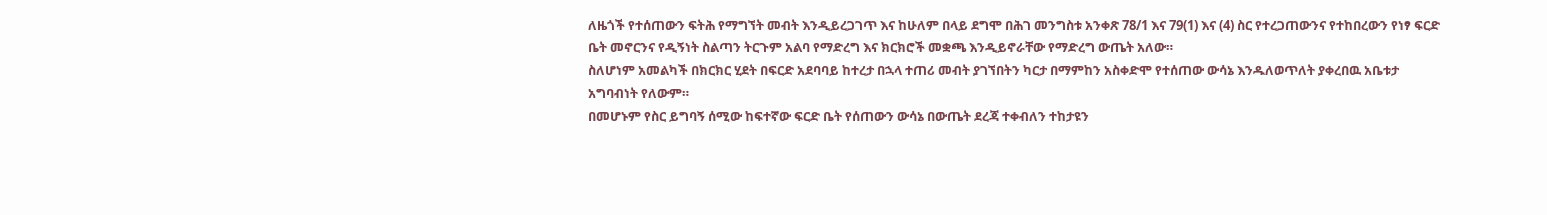ለዜጎች የተሰጠውን ፍትሕ የማግኘት መብት እንዲይረጋገጥ እና ከሁለም በላይ ደግሞ በሕገ መንግስቱ አንቀጽ 78/1 እና 79(1) እና (4) ስር የተረጋጠውንና የተከበረውን የነፃ ፍርድ ቤት መኖርንና የዲኝነት ስልጣን ትርጉም አልባ የማድረግ እና ክርክሮች መቋጫ እንዲይኖራቸው የማድረግ ውጤት አለው።
ስለሆነም አመልካች በክርክር ሂደት በፍርድ አደባባይ ከተረታ በኋላ ተጠሪ መብት ያገኘበትን ካርታ በማምከን አስቀድሞ የተሰጠው ውሳኔ እንዱለወጥለት ያቀረበዉ አቤቱታ አግባብነት የለውም።
በመሆኑም የስር ይግባኝ ሰሚው ከፍተኛው ፍርድ ቤት የሰጠውን ውሳኔ በውጤት ደረጃ ተቀብለን ተከታዩን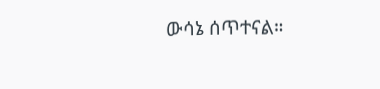ውሳኔ ሰጥተናል።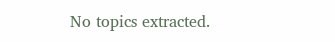No topics extracted.